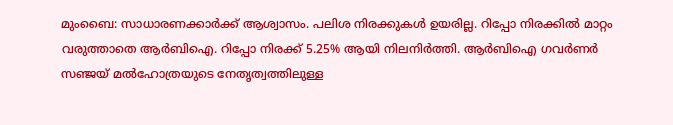മുംബൈ: സാധാരണക്കാർക്ക് ആശ്വാസം. പലിശ നിരക്കുകൾ ഉയരില്ല. റിപ്പോ നിരക്കിൽ മാറ്റം വരുത്താതെ ആർബിഐ. റിപ്പോ നിരക്ക് 5.25% ആയി നിലനിർത്തി. ആർബിഐ ഗവർണർ സഞ്ജയ് മൽഹോത്രയുടെ നേതൃത്വത്തിലുള്ള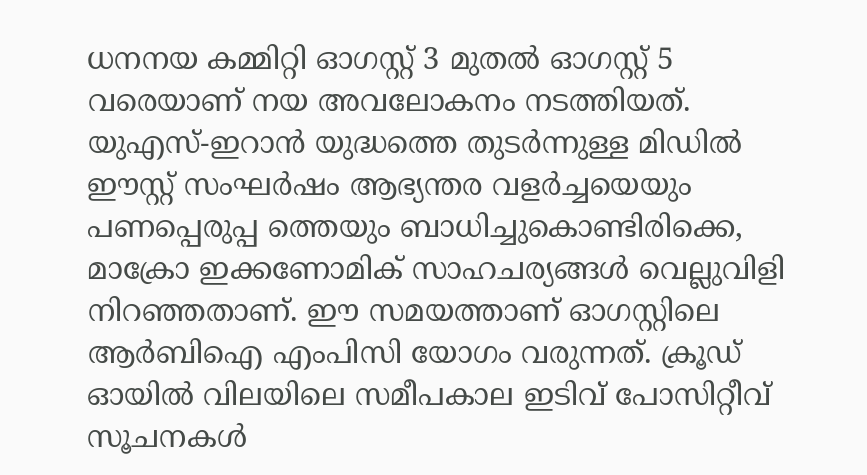ധനനയ കമ്മിറ്റി ഓഗസ്റ്റ് 3 മുതൽ ഓഗസ്റ്റ് 5 വരെയാണ് നയ അവലോകനം നടത്തിയത്.
യുഎസ്-ഇറാൻ യുദ്ധത്തെ തുടർന്നുള്ള മിഡിൽ ഈസ്റ്റ് സംഘർഷം ആഭ്യന്തര വളർച്ചയെയും പണപ്പെരുപ്പ ത്തെയും ബാധിച്ചുകൊണ്ടിരിക്കെ, മാക്രോ ഇക്കണോമിക് സാഹചര്യങ്ങൾ വെല്ലുവിളി നിറഞ്ഞതാണ്. ഈ സമയത്താണ് ഓഗസ്റ്റിലെ ആർബിഐ എംപിസി യോഗം വരുന്നത്. ക്രൂഡ് ഓയിൽ വിലയിലെ സമീപകാല ഇടിവ് പോസിറ്റീവ് സൂചനകൾ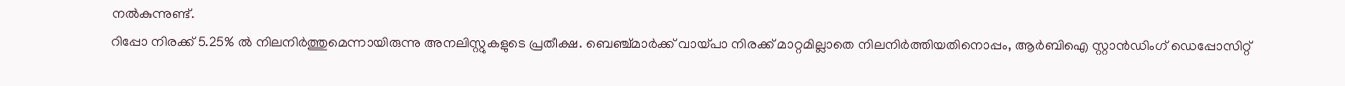നൽകുന്നുണ്ട്.
റിപ്പോ നിരക്ക് 5.25% ൽ നിലനിർത്തുമെന്നായിരുന്നു അനലിസ്റ്റുകളുടെ പ്രതീക്ഷ. ബെഞ്ച്മാർക്ക് വായ്പാ നിരക്ക് മാറ്റമില്ലാതെ നിലനിർത്തിയതിനൊപ്പം, ആർബിഐ സ്റ്റാൻഡിംഗ് ഡെപ്പോസിറ്റ്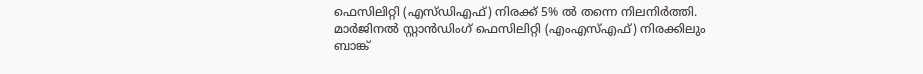ഫെസിലിറ്റി (എസ്ഡിഎഫ്) നിരക്ക് 5% ൽ തന്നെ നിലനിർത്തി.
മാർജിനൽ സ്റ്റാൻഡിംഗ് ഫെസിലിറ്റി (എംഎസ്എഫ്) നിരക്കിലും ബാങ്ക്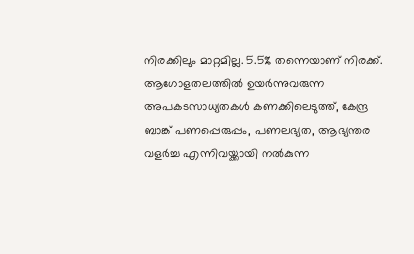നിരക്കിലും മാറ്റമില്ല. 5.5% തന്നെയാണ് നിരക്ക്. ആഗോളതലത്തിൽ ഉയർന്നുവരുന്ന അപകടസാധ്യതകൾ കണക്കിലെടുത്ത്, കേന്ദ്ര ബാങ്ക് പണപ്പെരുപ്പം, പണലഭ്യത, ആഭ്യന്തര വളർച്ച എന്നിവയ്ക്കായി നൽകുന്ന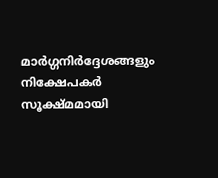മാർഗ്ഗനിർദ്ദേശങ്ങളും നിക്ഷേപകർ സൂക്ഷ്മമായി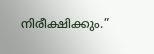നിരീക്ഷിക്കും.”